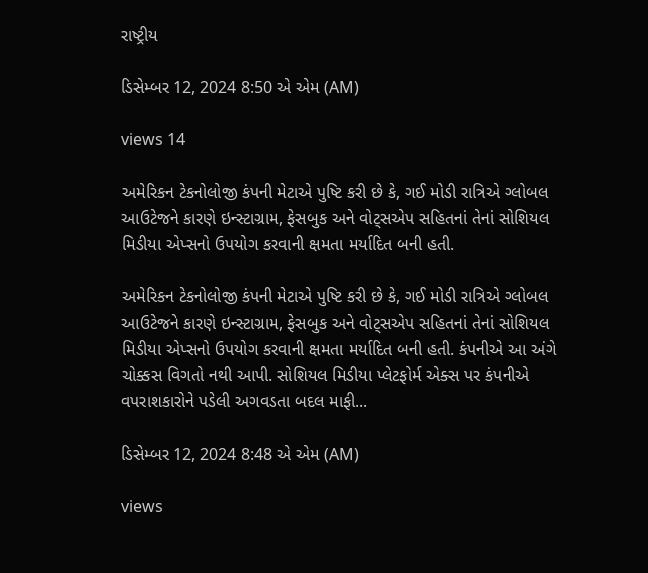રાષ્ટ્રીય

ડિસેમ્બર 12, 2024 8:50 એ એમ (AM)

views 14

અમેરિકન ટેકનોલોજી કંપની મેટાએ પુષ્ટિ કરી છે કે, ગઈ મોડી રાત્રિએ ગ્લોબલ આઉટેજને કારણે ઇન્સ્ટાગ્રામ, ફેસબુક અને વોટ્સએપ સહિતનાં તેનાં સોશિયલ મિડીયા એપ્સનો ઉપયોગ કરવાની ક્ષમતા મર્યાદિત બની હતી.

અમેરિકન ટેકનોલોજી કંપની મેટાએ પુષ્ટિ કરી છે કે, ગઈ મોડી રાત્રિએ ગ્લોબલ આઉટેજને કારણે ઇન્સ્ટાગ્રામ, ફેસબુક અને વોટ્સએપ સહિતનાં તેનાં સોશિયલ મિડીયા એપ્સનો ઉપયોગ કરવાની ક્ષમતા મર્યાદિત બની હતી. કંપનીએ આ અંગે ચોક્કસ વિગતો નથી આપી. સોશિયલ મિડીયા પ્લેટફોર્મ એક્સ પર કંપનીએ વપરાશકારોને પડેલી અગવડતા બદલ માફી...

ડિસેમ્બર 12, 2024 8:48 એ એમ (AM)

views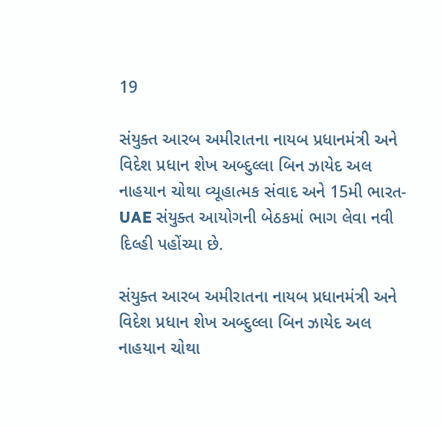19

સંયુક્ત આરબ અમીરાતના નાયબ પ્રધાનમંત્રી અને વિદેશ પ્રધાન શેખ અબ્દુલ્લા બિન ઝાયેદ અલ નાહયાન ચોથા વ્યૂહાત્મક સંવાદ અને 15મી ભારત-UAE સંયુક્ત આયોગની બેઠકમાં ભાગ લેવા નવી દિલ્હી પહોંચ્યા છે.

સંયુક્ત આરબ અમીરાતના નાયબ પ્રધાનમંત્રી અને વિદેશ પ્રધાન શેખ અબ્દુલ્લા બિન ઝાયેદ અલ નાહયાન ચોથા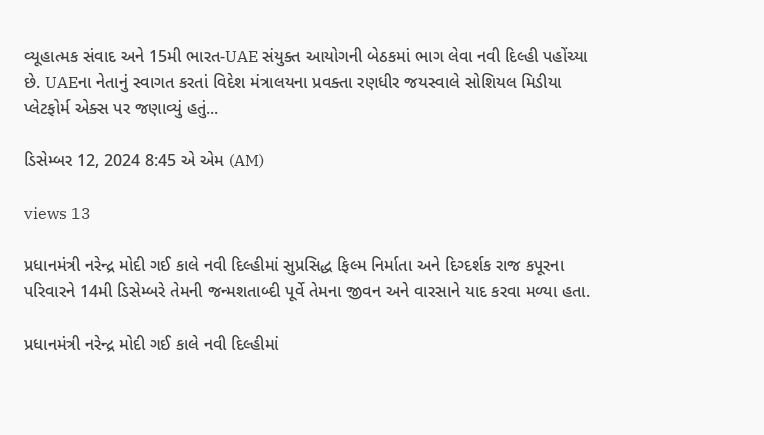વ્યૂહાત્મક સંવાદ અને 15મી ભારત-UAE સંયુક્ત આયોગની બેઠકમાં ભાગ લેવા નવી દિલ્હી પહોંચ્યા છે. UAEના નેતાનું સ્વાગત કરતાં વિદેશ મંત્રાલયના પ્રવક્તા રણધીર જયસ્વાલે સોશિયલ મિડીયા પ્લેટફોર્મ એક્સ પર જણાવ્યું હતું...

ડિસેમ્બર 12, 2024 8:45 એ એમ (AM)

views 13

પ્રધાનમંત્રી નરેન્દ્ર મોદી ગઈ કાલે નવી દિલ્હીમાં સુપ્રસિદ્ધ ફિલ્મ નિર્માતા અને દિગ્દર્શક રાજ કપૂરના પરિવારને 14મી ડિસેમ્બરે તેમની જન્મશતાબ્દી પૂર્વે તેમના જીવન અને વારસાને યાદ કરવા મળ્યા હતા.

પ્રધાનમંત્રી નરેન્દ્ર મોદી ગઈ કાલે નવી દિલ્હીમાં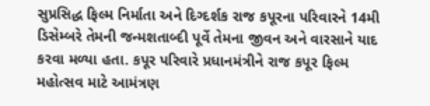સુપ્રસિદ્ધ ફિલ્મ નિર્માતા અને દિગ્દર્શક રાજ કપૂરના પરિવારને 14મી ડિસેમ્બરે તેમની જન્મશતાબ્દી પૂર્વે તેમના જીવન અને વારસાને યાદ કરવા મળ્યા હતા. કપૂર પરિવારે પ્રધાનમંત્રીને રાજ કપૂર ફિલ્મ મહોત્સવ માટે આમંત્રણ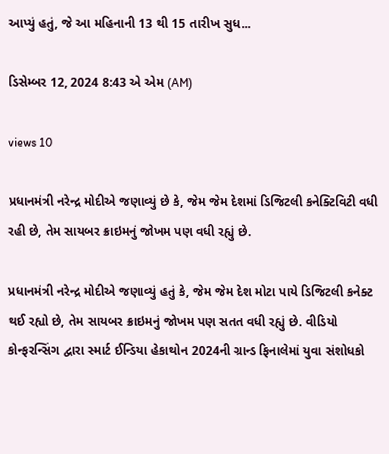આપ્યું હતું, જે આ મહિનાની 13 થી 15 તારીખ સુધ...

ડિસેમ્બર 12, 2024 8:43 એ એમ (AM)

views 10

પ્રધાનમંત્રી નરેન્દ્ર મોદીએ જણાવ્યું છે કે, જેમ જેમ દેશમાં ડિજિટલી કનેક્ટિવિટી વધી રહી છે, તેમ સાયબર ક્રાઇમનું જોખમ પણ વધી રહ્યું છે.

પ્રધાનમંત્રી નરેન્દ્ર મોદીએ જણાવ્યું હતું કે, જેમ જેમ દેશ મોટા પાયે ડિજિટલી કનેક્ટ થઈ રહ્યો છે, તેમ સાયબર ક્રાઇમનું જોખમ પણ સતત વધી રહ્યું છે. વીડિયો કોન્ફરન્સિંગ દ્વારા સ્માર્ટ ઈન્ડિયા હેકાથોન 2024ની ગ્રાન્ડ ફિનાલેમાં યુવા સંશોધકો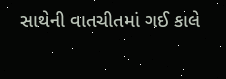સાથેની વાતચીતમાં ગઈ કાલે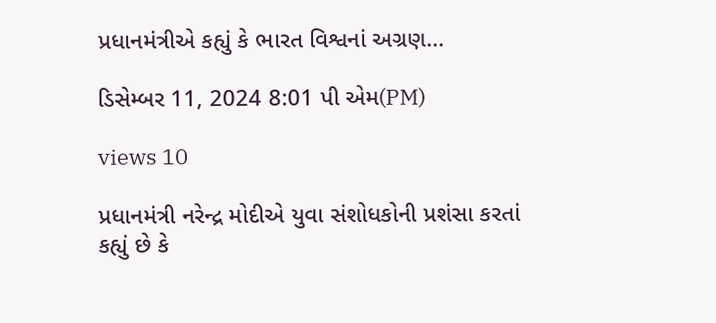પ્રધાનમંત્રીએ કહ્યું કે ભારત વિશ્વનાં અગ્રણ...

ડિસેમ્બર 11, 2024 8:01 પી એમ(PM)

views 10

પ્રધાનમંત્રી નરેન્દ્ર મોદીએ યુવા સંશોધકોની પ્રશંસા કરતાં કહ્યું છે કે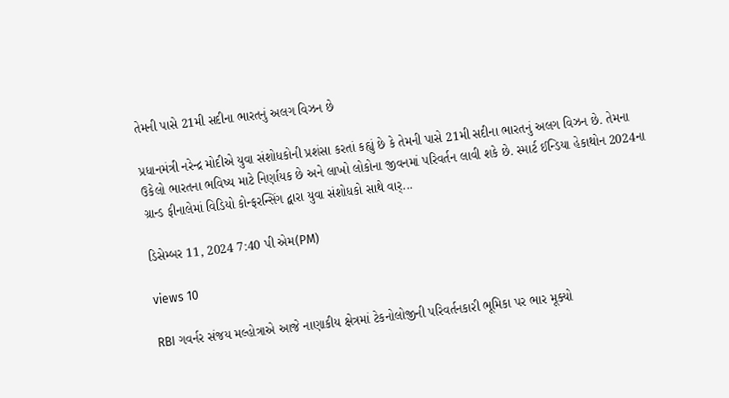તેમની પાસે 21મી સદીના ભારતનું અલગ વિઝન છે

પ્રધાનમંત્રી નરેન્દ્ર મોદીએ યુવા સંશોધકોની પ્રશંસા કરતાં કહ્યું છે કે તેમની પાસે 21મી સદીના ભારતનું અલગ વિઝન છે. તેમના ઉકેલો ભારતના ભવિષ્ય માટે નિર્ણાયક છે અને લાખો લોકોના જીવનમાં પરિવર્તન લાવી શકે છે. સ્માર્ટ ઈન્ડિયા હેકાથોન 2024ના ગ્રાન્ડ ફીનાલેમાં વિડિયો કોન્ફરન્સિંગ દ્વારા યુવા સંશોધકો સાથે વાર્...

ડિસેમ્બર 11, 2024 7:40 પી એમ(PM)

views 10

RBI ગવર્નર સંજય મલ્હોત્રાએ આજે નાણાકીય ક્ષેત્રમાં ટેકનોલોજીની પરિવર્તનકારી ભૂમિકા પર ભાર મૂક્યો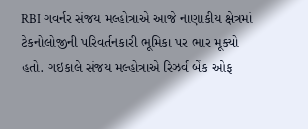RBI ગવર્નર સંજય મલ્હોત્રાએ આજે નાણાકીય ક્ષેત્રમાં ટેકનોલોજીની પરિવર્તનકારી ભૂમિકા પર ભાર મૂક્યો હતો. ગઇકાલે સંજય મલ્હોત્રાએ રિઝર્વ બેંક ઓફ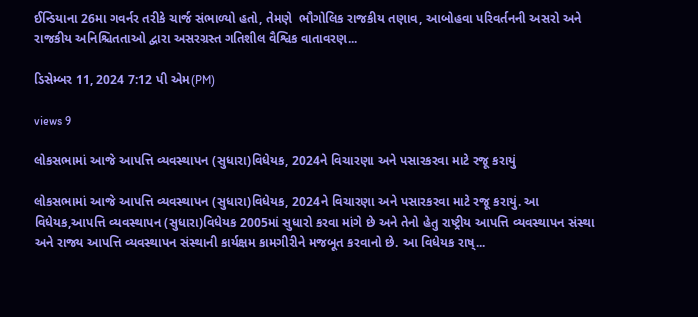ઈન્ડિયાના 26મા ગવર્નર તરીકે ચાર્જ સંભાળ્યો હતો, તેમણે  ભૌગોલિક રાજકીય તણાવ, આબોહવા પરિવર્તનની અસરો અને રાજકીય અનિશ્ચિતતાઓ દ્વારા અસરગ્રસ્ત ગતિશીલ વૈશ્વિક વાતાવરણ...

ડિસેમ્બર 11, 2024 7:12 પી એમ(PM)

views 9

લોકસભામાં આજે આપત્તિ વ્યવસ્થાપન (સુધારા)વિધેયક, 2024ને વિચારણા અને પસારકરવા માટે રજૂ કરાયું

લોકસભામાં આજે આપત્તિ વ્યવસ્થાપન (સુધારા)વિધેયક, 2024ને વિચારણા અને પસારકરવા માટે રજૂ કરાયું. આ વિધેયક,આપત્તિ વ્યવસ્થાપન (સુધારા)વિધેયક 2005માં સુધારો કરવા માંગે છે અને તેનો હેતુ રાષ્ટ્રીય આપત્તિ વ્યવસ્થાપન સંસ્થા અને રાજ્ય આપત્તિ વ્યવસ્થાપન સંસ્થાની કાર્યક્ષમ કામગીરીને મજબૂત કરવાનો છે. આ વિધેયક રાષ્...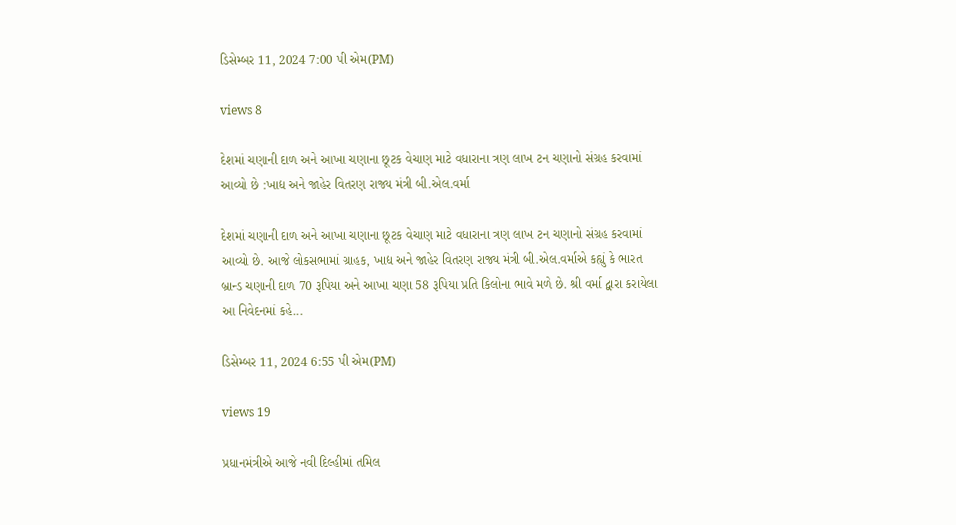ડિસેમ્બર 11, 2024 7:00 પી એમ(PM)

views 8

દેશમાં ચણાની દાળ અને આખા ચણાના છૂટક વેચાણ માટે વધારાના ત્રણ લાખ ટન ચણાનો સંગ્રહ કરવામાં આવ્યો છે :ખાદ્ય અને જાહેર વિતરણ રાજ્ય મંત્રી બી.એલ.વર્મા

દેશમાં ચણાની દાળ અને આખા ચણાના છૂટક વેચાણ માટે વધારાના ત્રણ લાખ ટન ચણાનો સંગ્રહ કરવામાં આવ્યો છે. આજે લોકસભામાં ગ્રાહક, ખાદ્ય અને જાહેર વિતરણ રાજ્ય મંત્રી બી.એલ.વર્માએ કહ્યું કે ભારત બ્રાન્ડ ચણાની દાળ 70 રૂપિયા અને આખા ચણા 58 રૂપિયા પ્રતિ કિલોના ભાવે મળે છે. શ્રી વર્મા દ્વારા કરાયેલા આ નિવેદનમાં કહે...

ડિસેમ્બર 11, 2024 6:55 પી એમ(PM)

views 19

પ્રધાનમંત્રીએ આજે નવી દિલ્હીમાં તમિલ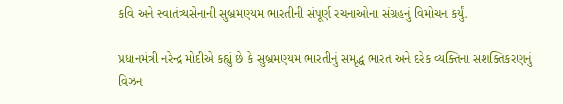કવિ અને સ્વાતંત્ર્યસેનાની સુબ્રમણ્યમ ભારતીની સંપૂર્ણ રચનાઓના સંગ્રહનું વિમોચન કર્યું.

પ્રધાનમંત્રી નરેન્દ્ર મોદીએ કહ્યું છે કે સુબ્રમણ્યમ ભારતીનું સમૃદ્ધ ભારત અને દરેક વ્યક્તિના સશક્તિકરણનું વિઝન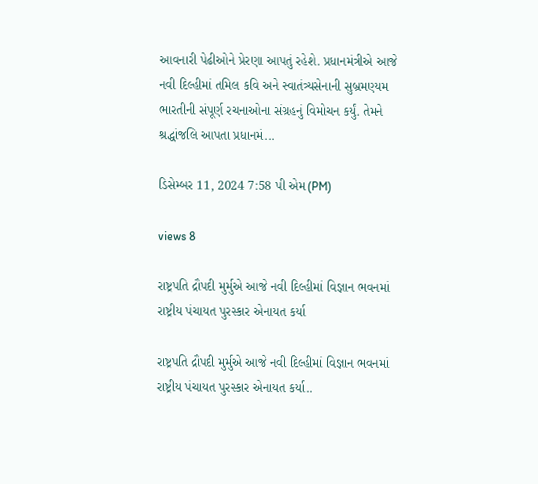આવનારી પેઢીઓને પ્રેરણા આપતું રહેશે. પ્રધાનમંત્રીએ આજે નવી દિલ્હીમાં તમિલ કવિ અને સ્વાતંત્ર્યસેનાની સુબ્રમણ્યમ ભારતીની સંપૂર્ણ રચનાઓના સંગ્રહનું વિમોચન કર્યું. તેમને શ્રદ્ધાંજલિ આપતા પ્રધાનમં...

ડિસેમ્બર 11, 2024 7:58 પી એમ(PM)

views 8

રાષ્ટ્રપતિ દ્રૌપદી મુર્મુએ આજે નવી દિલ્હીમાં વિજ્ઞાન ભવનમાં રાષ્ટ્રીય પંચાયત પુરસ્કાર એનાયત કર્યા

રાષ્ટ્રપતિ દ્રૌપદી મુર્મુએ આજે નવી દિલ્હીમાં વિજ્ઞાન ભવનમાં રાષ્ટ્રીય પંચાયત પુરસ્કાર એનાયત કર્યા..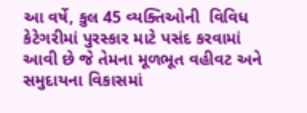આ વર્ષે, કુલ 45 વ્યક્તિઓની  વિવિધ કેટેગરીમાં પુરસ્કાર માટે પસંદ કરવામાં આવી છે જે તેમના મૂળભૂત વહીવટ અને સમુદાયના વિકાસમાં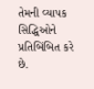તેમની વ્યાપક સિદ્ધિઓને પ્રતિબિંબિત કરે છે.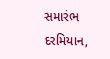સમારંભ દરમિયાન,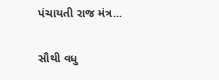પંચાયતી રાજ મંત્ર...

સૌથી વધુ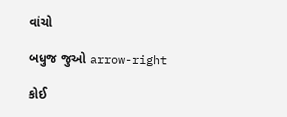વાંચો

બધુજ જુઓ arrow-right

કોઈ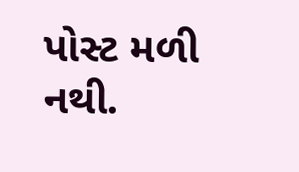પોસ્ટ મળી નથી.